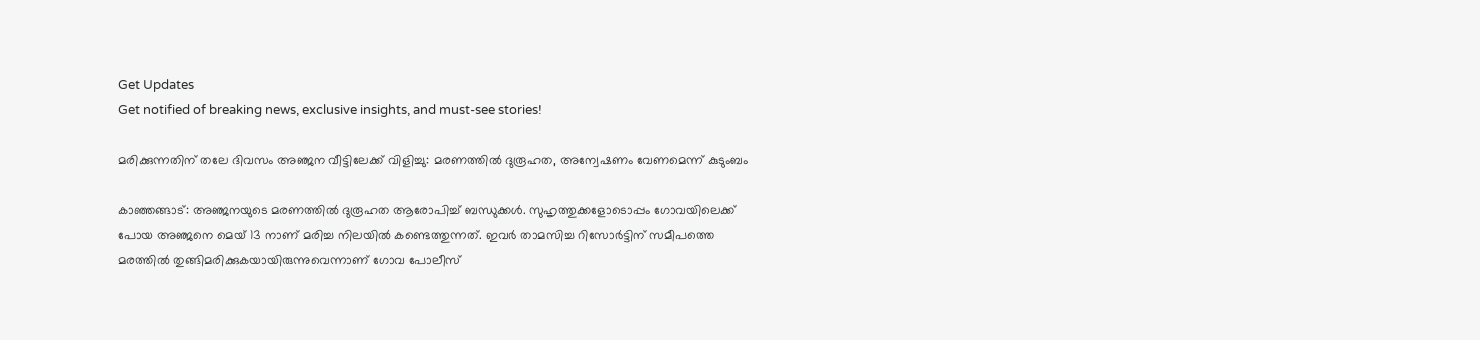Get Updates
Get notified of breaking news, exclusive insights, and must-see stories!

മരിക്കുന്നതിന് തലേ ദിവസം അഞ്ജന വീട്ടിലേക്ക് വിളിച്ചു: മരണത്തില്‍ ദുരൂഹത, അന്വേഷണം വേണമെന്ന് കുടുംബം

കാഞ്ഞങ്ങാട്: അഞ്ജനയുടെ മരണത്തില്‍ ദുരൂഹത ആരോപിച്ച് ബന്ധുക്കള്‍. സുഹൃത്തുക്കളോടൊപ്പം ഗോവയിലെക്ക് പോയ അഞ്ജനെ മെയ് 13 നാണ് മരിച്ച നിലയില്‍ കണ്ടെത്തുന്നത്. ഇവര്‍ താമസിച്ച റിസോര്‍ട്ടിന് സമീപത്തെ മരത്തില്‍ തുങ്ങിമരിക്കുകയായിരുന്നുവെന്നാണ് ഗോവ പോലീസ്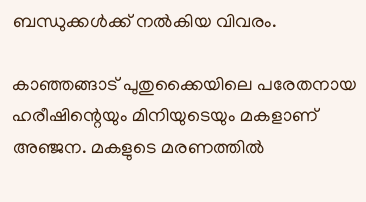ബന്ധുക്കള്‍ക്ക് നല്‍കിയ വിവരം.

കാഞ്ഞങ്ങാട് പുതുക്കൈയിലെ പരേതനായ ഹരീഷിന്റെയും മിനിയുടെയും മകളാണ് അഞ്ജന. മകളുടെ മരണത്തില്‍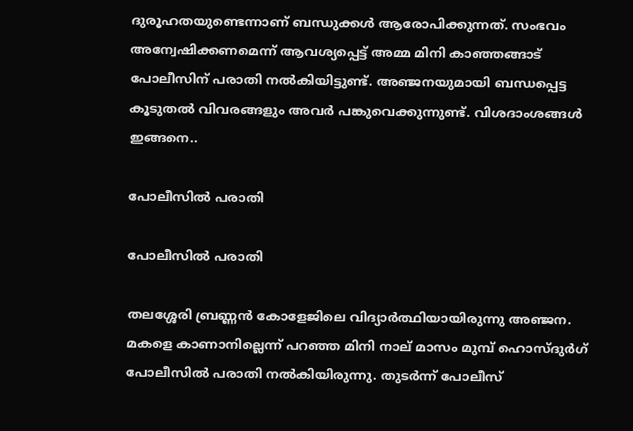ദുരൂഹതയുണ്ടെന്നാണ് ബന്ധുക്കള്‍ ആരോപിക്കുന്നത്. സംഭവം അന്വേഷിക്കണമെന്ന് ആവശ്യപ്പെട്ട് അമ്മ മിനി കാഞ്ഞങ്ങാട് പോലീസിന് പരാതി നല്‍കിയിട്ടുണ്ട്. അ‍ഞ്ജനയുമായി ബന്ധപ്പെട്ട കൂടുതല്‍ വിവരങ്ങളും അവര്‍ പങ്കുവെക്കുന്നുണ്ട്. വിശദാംശങ്ങള്‍ ഇങ്ങനെ..

പോലീസില്‍ പരാതി

പോലീസില്‍ പരാതി

തലശ്ശേരി ബ്രണ്ണന്‍ കോളേജിലെ വിദ്യാര്‍ത്ഥിയായിരുന്നു അഞ്ജന. മകളെ കാണാനില്ലെന്ന് പറഞ്ഞ മിനി നാല് മാസം മുമ്പ് ഹൊസ്ദുര്‍ഗ് പോലീസില്‍ പരാതി നല്‍കിയിരുന്നു. തുടര്‍ന്ന് പോലീസ്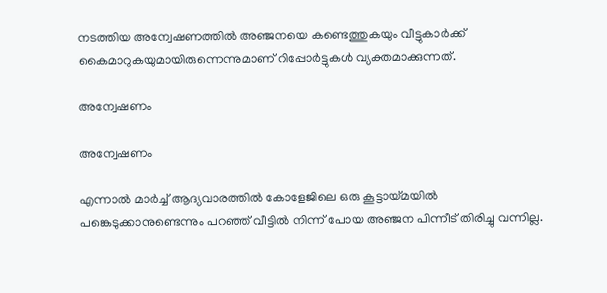നടത്തിയ അന്വേഷണത്തില്‍ അഞ്ജനയെ കണ്ടെത്തുകയും വീട്ടുകാര്‍ക്ക് കൈമാറുകയുമായിരുന്നെന്നുമാണ് റിപ്പോര്‍ട്ടുകള്‍ വ്യക്തമാക്കുന്നത്.

അന്വേഷണം

അന്വേഷണം

എന്നാല്‍ മാര്‍ച്ച് ആദ്യവാരത്തില്‍ കോളേജിലെ ഒരു കൂട്ടായ്മയില്‍ പങ്കെടുക്കാനുണ്ടെന്നും പറഞ്ഞ് വീട്ടില്‍ നിന്ന് പോയ അഞ്ജന പിന്നീട് തിരിച്ചു വന്നില്ല.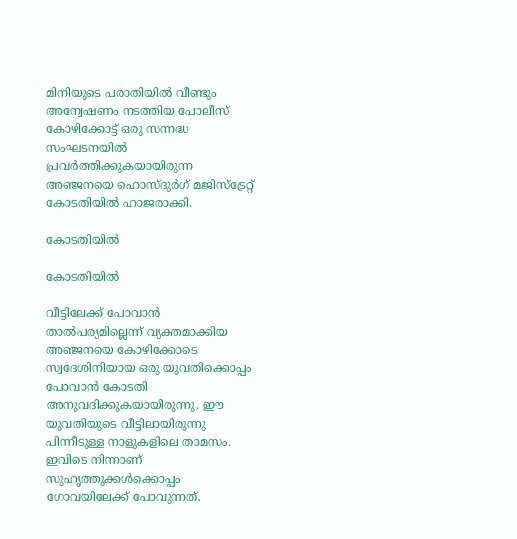മിനിയുടെ പരാതിയില്‍ വീണ്ടും അന്വേഷണം നടത്തിയ പോലീസ് കോഴിക്കോട്ട് ഒരു സന്നദ്ധ സംഘടനയിൽ പ്രവർത്തിക്കുകയായിരുന്ന അഞ്ജനയെ ഹൊസ്ദുർഗ് മജിസ്‌ട്രേറ്റ് കോടതിയിൽ ഹാജരാക്കി.

കോടതിയില്‍

കോടതിയില്‍

വീട്ടിലേക്ക് പോവാന്‍ താല്‍പര്യമില്ലെന്ന് വ്യക്തമാക്കിയ അഞ്ജനയെ കോഴിക്കോടെ സ്വദേശിനിയായ ഒരു യുവതിക്കൊപ്പം പോവാന്‍ കോടതി അനുവദിക്കുകയായിരുന്നു. ഈ യുവതിയുടെ വീട്ടിലായിരുന്നു പിന്നീടുള്ള നാളുകളിലെ താമസം. ഇവിടെ നിന്നാണ് സുഹൃത്തുക്കള്‍ക്കൊപ്പം ഗോവയിലേക്ക് പോവുന്നത്.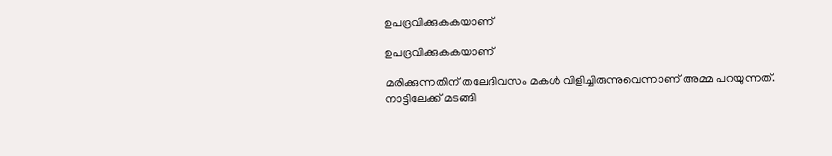ഉപദ്രവിക്കുകകയാണ്

ഉപദ്രവിക്കുകകയാണ്

മരിക്കുന്നതിന് തലേദിവസം മകള്‍ വിളിച്ചിരുന്നുവെന്നാണ് അമ്മ പറയുന്നത്. നാട്ടിലേക്ക് മടങ്ങി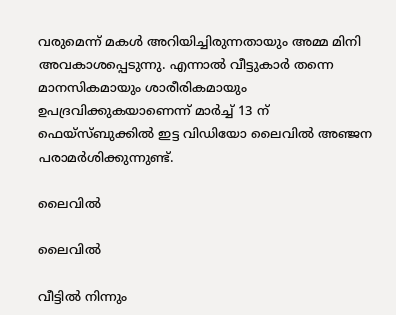വരുമെന്ന് മകള്‍ അറിയിച്ചിരുന്നതായും അമ്മ മിനി അവകാശപ്പെടുന്നു. എന്നാല്‍ വീട്ടുകാര്‍ തന്നെ മാനസികമായും ശാരീരികമായും ഉപദ്രവിക്കുകയാണെന്ന് മാർച്ച് 13 ന് ഫെയ്സ്ബുക്കിൽ ഇട്ട വിഡിയോ ലൈവിൽ അഞ്ജന പരാമർശിക്കുന്നുണ്ട്.

ലൈവില്‍

ലൈവില്‍

വീട്ടില്‍ നിന്നും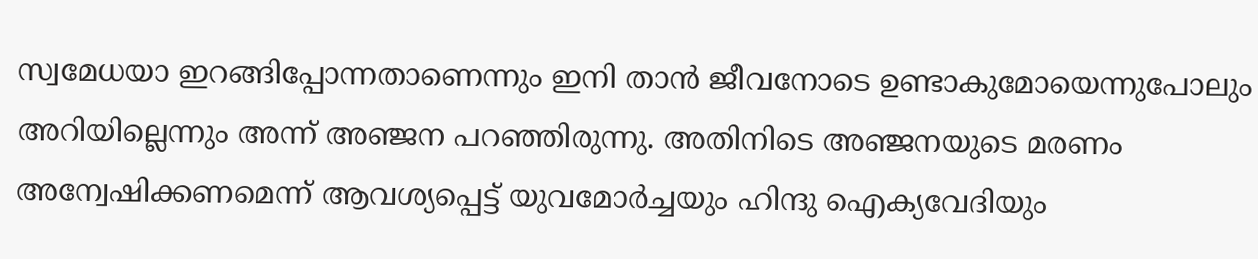സ്വമേധയാ ഇറങ്ങിപ്പോന്നതാണെന്നും ഇനി താന്‍ ജീവനോടെ ഉണ്ടാകുമോയെന്നുപോലും അറിയില്ലെന്നും അന്ന് അഞ്ജന പറഞ്ഞിരുന്നു. അതിനിടെ അഞ്ജനയുടെ മരണം അന്വേഷിക്കണമെന്ന് ആവശ്യപ്പെട്ട് യുവമോർച്ചയും ഹിന്ദു ഐക്യവേദിയും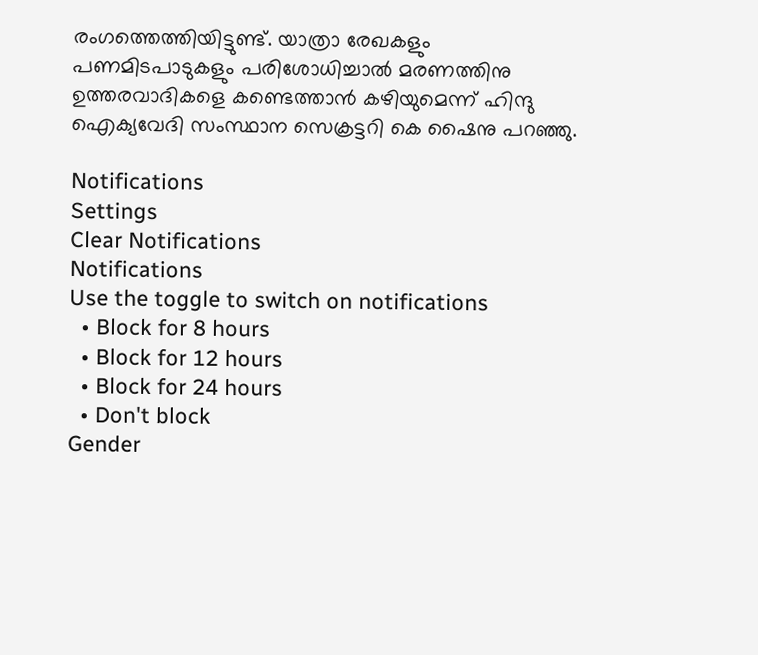രംഗത്തെത്തിയിട്ടുണ്ട്. യാത്രാ രേഖകളും പണമിടപാടുകളും പരിശോധിച്ചാൽ മരണത്തിനു ഉത്തരവാദികളെ കണ്ടെത്താൻ കഴിയുമെന്ന് ഹിന്ദു ഐക്യവേദി സംസ്ഥാന സെക്രട്ടറി കെ ഷൈനു പറഞ്ഞു.

Notifications
Settings
Clear Notifications
Notifications
Use the toggle to switch on notifications
  • Block for 8 hours
  • Block for 12 hours
  • Block for 24 hours
  • Don't block
Gender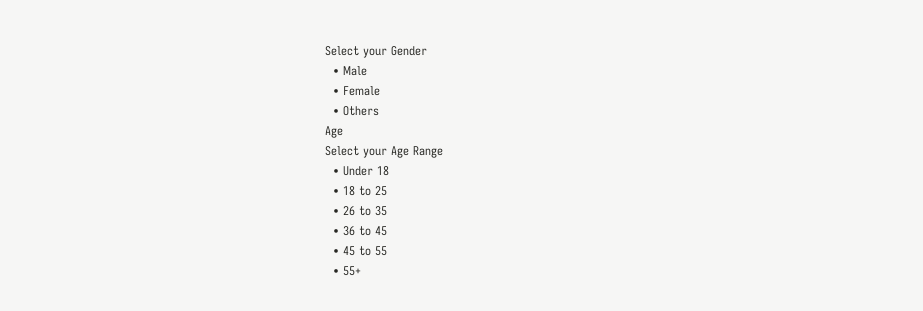Select your Gender
  • Male
  • Female
  • Others
Age
Select your Age Range
  • Under 18
  • 18 to 25
  • 26 to 35
  • 36 to 45
  • 45 to 55
  • 55+